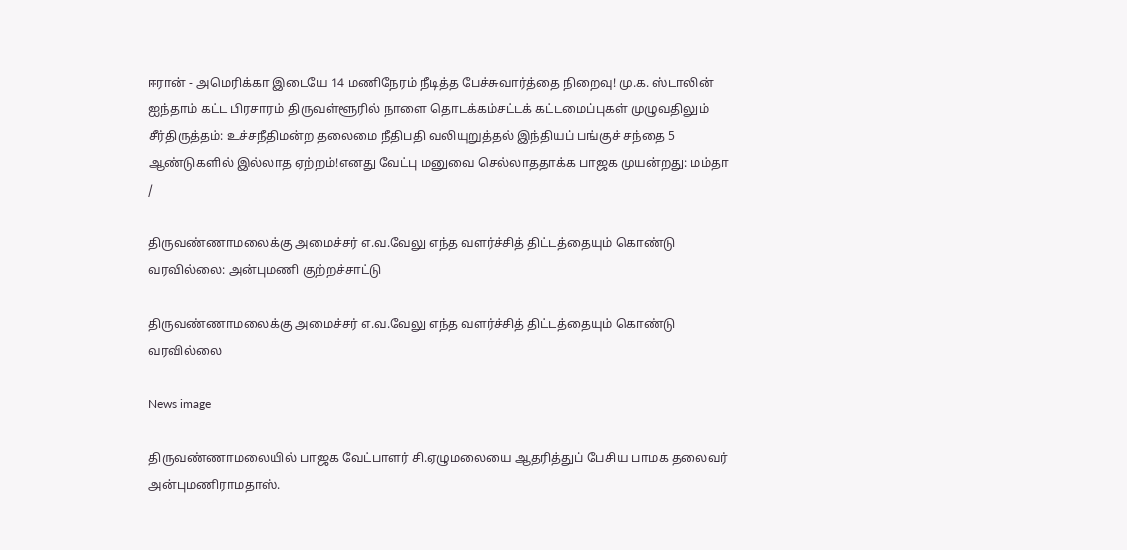ஈரான் - அமெரிக்கா இடையே 14 மணிநேரம் நீடித்த பேச்சுவார்த்தை நிறைவு! மு.க. ஸ்டாலின் ஐந்தாம் கட்ட பிரசாரம் திருவள்ளூரில் நாளை தொடக்கம்சட்டக் கட்டமைப்புகள் முழுவதிலும் சீர்திருத்தம்: உச்சநீதிமன்ற தலைமை நீதிபதி வலியுறுத்தல் இந்தியப் பங்குச் சந்தை 5 ஆண்டுகளில் இல்லாத ஏற்றம்!எனது வேட்பு மனுவை செல்லாததாக்க பாஜக முயன்றது: மம்தா
/

திருவண்ணாமலைக்கு அமைச்சர் எ.வ.வேலு எந்த வளர்ச்சித் திட்டத்தையும் கொண்டு வரவில்லை: அன்புமணி குற்றச்சாட்டு

திருவண்ணாமலைக்கு அமைச்சர் எ.வ.வேலு எந்த வளர்ச்சித் திட்டத்தையும் கொண்டு வரவில்லை

News image

திருவண்ணாமலையில் பாஜக வேட்பாளர் சி.ஏழுமலையை ஆதரித்துப் பேசிய பாமக தலைவர் அன்புமணிராமதாஸ்.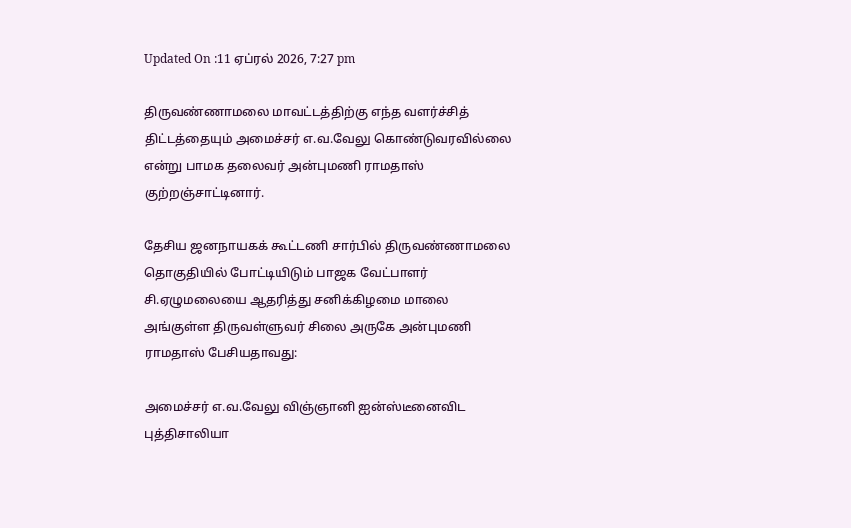Updated On :11 ஏப்ரல் 2026, 7:27 pm

திருவண்ணாமலை மாவட்டத்திற்கு எந்த வளர்ச்சித் திட்டத்தையும் அமைச்சர் எ.வ.வேலு கொண்டுவரவில்லை என்று பாமக தலைவர் அன்புமணி ராமதாஸ் குற்றஞ்சாட்டினார்.

தேசிய ஜனநாயகக் கூட்டணி சார்பில் திருவண்ணாமலை தொகுதியில் போட்டியிடும் பாஜக வேட்பாளர் சி.ஏழுமலையை ஆதரித்து சனிக்கிழமை மாலை அங்குள்ள திருவள்ளுவர் சிலை அருகே அன்புமணி ராமதாஸ் பேசியதாவது:

அமைச்சர் எ.வ.வேலு விஞ்ஞானி ஐன்ஸ்டீனைவிட புத்திசாலியா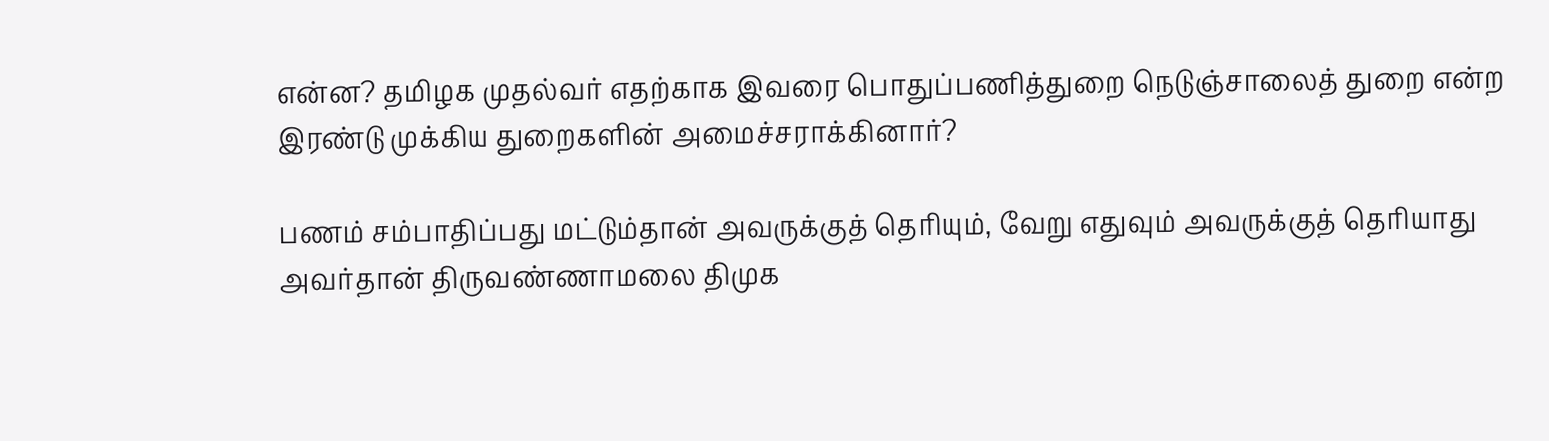என்ன? தமிழக முதல்வர் எதற்காக இவரை பொதுப்பணித்துறை நெடுஞ்சாலைத் துறை என்ற இரண்டு முக்கிய துறைகளின் அமைச்சராக்கினார்?

பணம் சம்பாதிப்பது மட்டும்தான் அவருக்குத் தெரியும், வேறு எதுவும் அவருக்குத் தெரியாது அவர்தான் திருவண்ணாமலை திமுக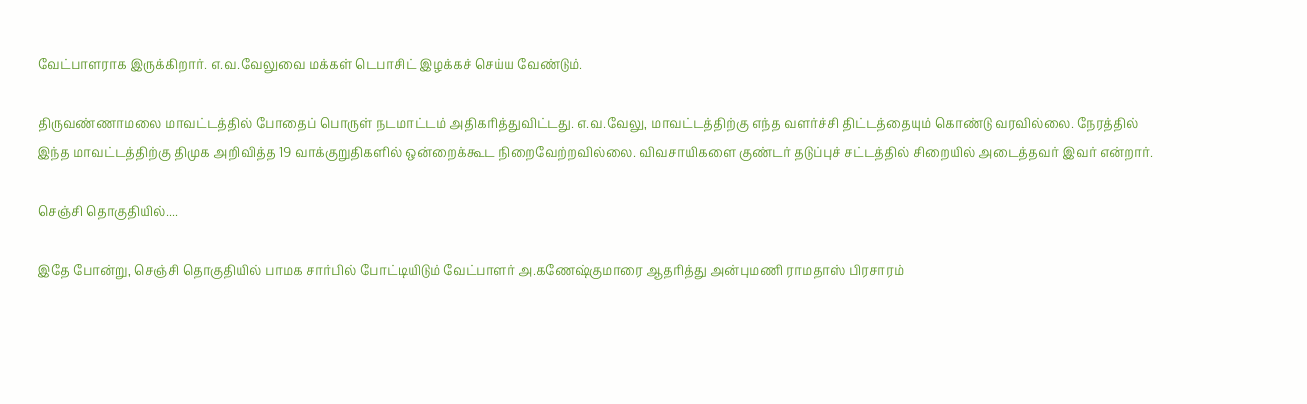வேட்பாளராக இருக்கிறார். எ.வ.வேலுவை மக்கள் டெபாசிட் இழக்கச் செய்ய வேண்டும்.

திருவண்ணாமலை மாவட்டத்தில் போதைப் பொருள் நடமாட்டம் அதிகரித்துவிட்டது. எ.வ.வேலு, மாவட்டத்திற்கு எந்த வளர்ச்சி திட்டத்தையும் கொண்டு வரவில்லை. நேரத்தில் இந்த மாவட்டத்திற்கு திமுக அறிவித்த 19 வாக்குறுதிகளில் ஒன்றைக்கூட நிறைவேற்றவில்லை. விவசாயிகளை குண்டர் தடுப்புச் சட்டத்தில் சிறையில் அடைத்தவர் இவர் என்றார்.

செஞ்சி தொகுதியில்....

இதே போன்று, செஞ்சி தொகுதியில் பாமக சார்பில் போட்டியிடும் வேட்பாளர் அ.கணேஷ்குமாரை ஆதரித்து அன்புமணி ராமதாஸ் பிரசாரம்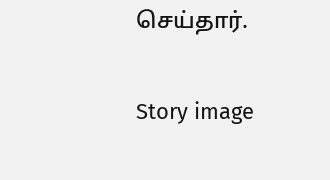செய்தார்.

Story image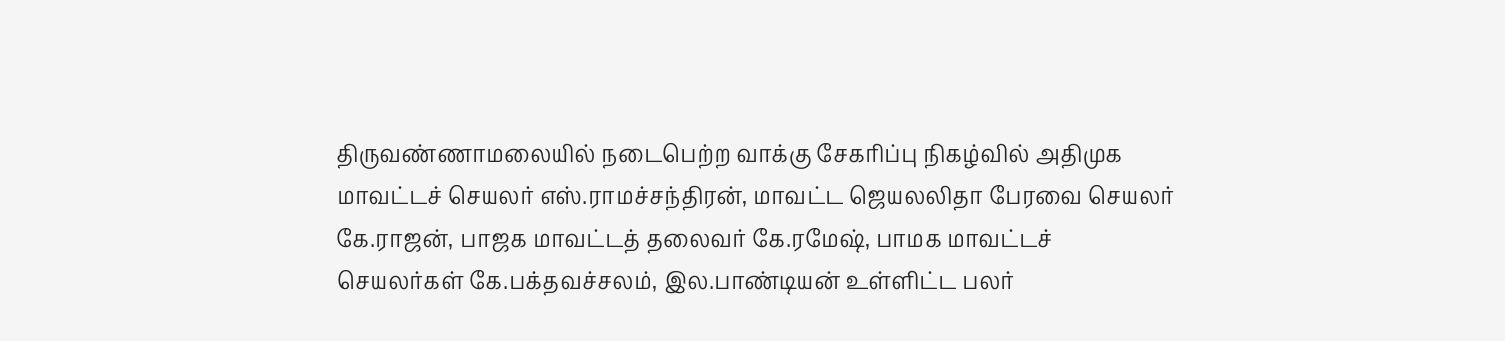திருவண்ணாமலையில் நடைபெற்ற வாக்கு சேகரிப்பு நிகழ்வில் அதிமுக மாவட்டச் செயலர் எஸ்.ராமச்சந்திரன், மாவட்ட ஜெயலலிதா பேரவை செயலர் கே.ராஜன், பாஜக மாவட்டத் தலைவர் கே.ரமேஷ், பாமக மாவட்டச் செயலர்கள் கே.பக்தவச்சலம், இல.பாண்டியன் உள்ளிட்ட பலர்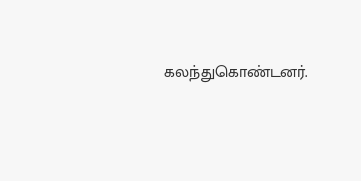கலந்துகொண்டனர்.